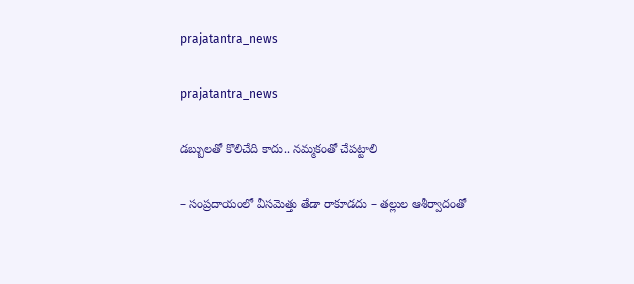prajatantra_news

prajatantra_news

డబ్బులతో కొలిచేది కాదు.. న‌మ్మ‌కంతో చేప‌ట్టాలి

– సంప్రదాయంలో వీసమెత్తు తేడా రాకూడదు – తల్లుల ఆశీర్వాదంతో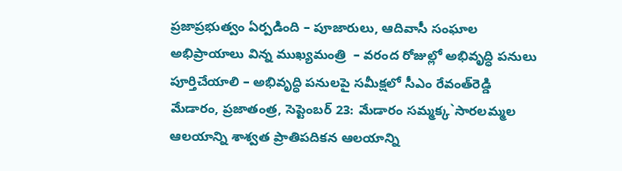ప్రజాప్రభుత్వం ఏర్పడింది – పూజారులు, ఆదివాసీ సంఘాల అభిప్రాయాలు విన్న‌ ముఖ్యమంత్రి  – వరంద రోజుల్లో అభివృద్ధి పనులు పూర్తిచేయాలి – అభివృద్ధి పనులపై సమీక్షలో సీఎం రేవంత్‌రెడ్డి మేడారం, ప్రజాతంత్ర, సెప్టెంబర్‌ 23: మేడారం సమ్మక్క`సారలమ్మల ఆలయాన్ని శాశ్వత ప్రాతిపదికన ఆలయాన్ని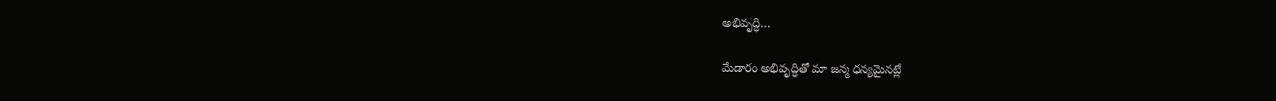అభివృద్ధి…

మేడారం అభివృద్ధితో మా జన్మ ధన్యమైనట్లే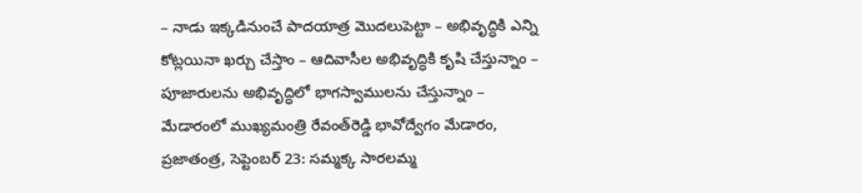– నాడు ఇక్కడినుంచే పాదయాత్ర మొదలుపెట్టా – అభివృద్ధికి ఎన్ని కోట్లయినా ఖర్చు చేస్తాం – ఆదివాసీల అభివృద్ధికి కృషి చేస్తున్నాం – పూజారులను అభివృద్ధిలో భాగస్వాములను చేస్తున్నాం – మేడారంలో ముఖ్యమంత్రి రేవంత్‌రెడ్డి భావోద్వేగం మేడారం, ప్రజాతంత్ర, సెప్టెంబర్‌ 23: సమ్మక్క సారలమ్మ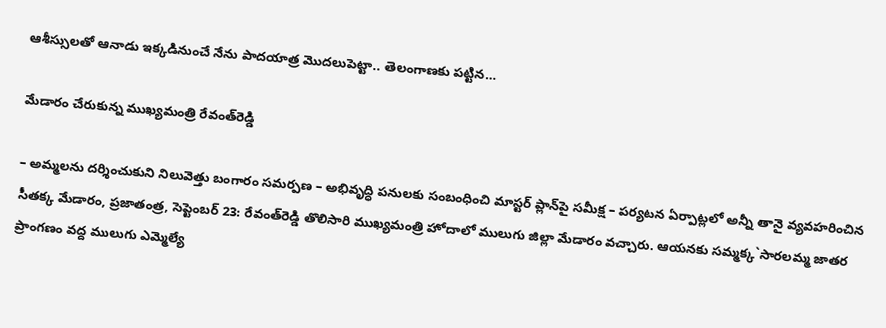ఆశీస్సులతో ఆనాడు ఇక్కడినుంచే నేను పాదయాత్ర మొదలుపెట్టా.. తెలంగాణకు పట్టిన…

మేడారం చేరుకున్న ముఖ్యమంత్రి రేవంత్‌రెడ్డి

– అమ్మలను దర్శించుకుని నిలువెత్తు బంగారం సమర్పణ – అభివృద్ధి పనులకు సంబంధించి మాస్టర్‌ ప్లాన్‌పై సమీక్ష – పర్యటన ఏర్పాట్లలో అన్నీ తానై వ్యవహరించిన సీతక్క మేడారం, ప్రజాతంత్ర, సెప్టెంబర్‌ 23: రేవంత్‌రెడ్డి తొలిసారి ముఖ్యమంత్రి హోదాలో ములుగు జిల్లా మేడారం వచ్చారు. ఆయనకు సమ్మక్క`సారలమ్మ జాతర ప్రాంగణం వద్ద ములుగు ఎమ్మెల్యే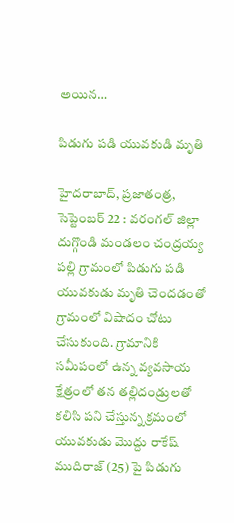అయిన…

పిడుగు పడి యువకుడి మృతి

హైదరాబాద్‌, ప్రజాతంత్ర, సెప్టెంబర్ 22 : వరంగల్ జిల్లా దుగ్గొండి మండలం చంద్రయ్య పల్లి గ్రామంలో పిడుగు పడి యువకుడు మృతి చెంద‌డంతో గ్రామంలో విషాదం చోటు చేసుకుంది. గ్రామానికి సమీపంలో ఉన్న వ్యవసాయ క్షేత్రంలో తన తల్లిదండ్రులతో కలిసి పని చేస్తున్న క్రమంలో యువకుడు మొద్దు రాకేష్ ముదిరాజ్ (25) పై పిడుగు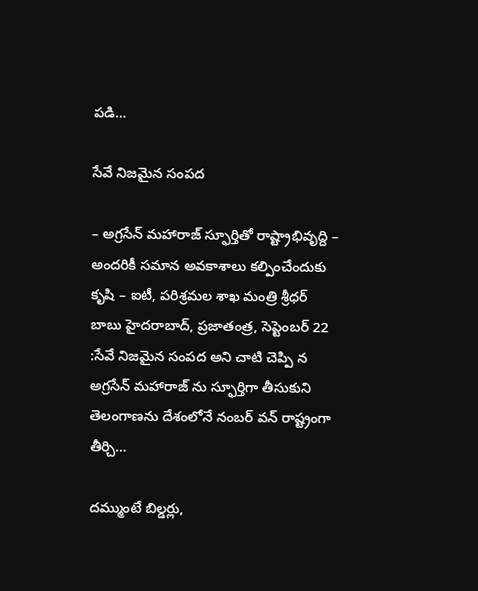పడి…

సేవే నిజమైన సంపద

– అగ్రసేన్‌ మహారాజ్‌ స్ఫూర్తితో రాష్ట్రాభివృద్ది – అందరికీ సమాన అవకాశాలు కల్పించేందుకు కృషి – ఐటీ, పరిశ్రమల శాఖ మంత్రి శ్రీధర్‌ బాబు హైదరాబాద్‌, ప్రజాతంత్ర, సెప్టెంబర్ 22 :సేవే నిజమైన సంపద అని చాటి చెప్పి న అగ్రసేన్‌ మహారాజ్‌ ను స్ఫూర్తిగా తీసుకుని తెలంగాణను దేశంలోనే నంబర్‌ వన్‌ రాష్ట్రంగా తీర్చి…

దమ్ముంటే బిల్డర్లు,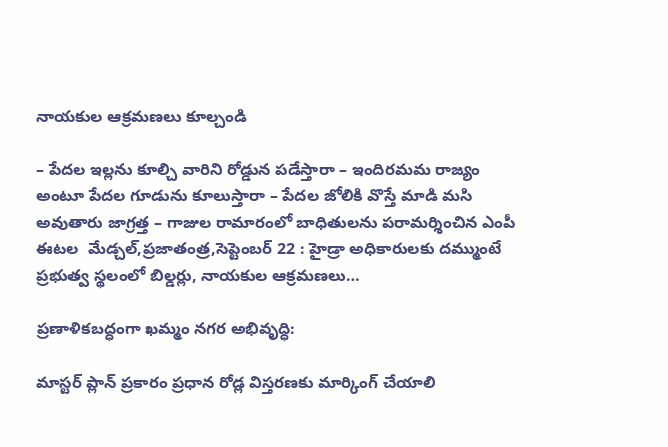నాయకుల ఆక్రమణలు కూల్చండి

– పేదల ఇల్లను కూల్చి వారిని రోడ్డున పడేస్తారా – ఇందిరమమ రాజ్యం అంటూ పేదల గూడును కూలుస్తారా – పేదల జోలికి వొస్తే మాడి మసి అవుతారు జాగ్రత్త – గాజుల రామారంలో బాధితులను పరామర్శించిన ఎంపీ ఈటల  ‌మేడ్చల్‌,ప్రజాతంత్ర,సెప్టెంబర్‌ 22 : హైడ్రా అధికారులకు దమ్ముంటే ప్రభుత్వ స్థలంలో బిల్డర్లు, నాయకుల ఆక్రమణలు…

ప్రణాళికబద్ధంగా ఖమ్మం నగర అభివృద్ధి:

మాస్టర్ ప్లాన్ ప్రకారం ప్రధాన రోడ్ల విస్తరణకు మార్కింగ్ చేయాలి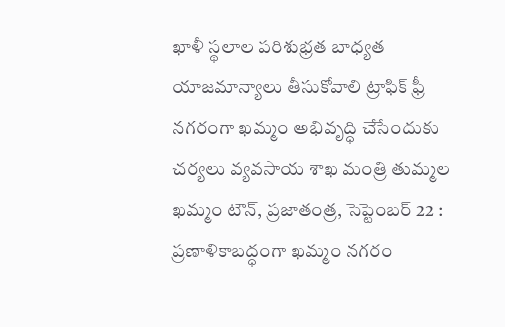ఖాళీ స్థలాల పరిశుభ్రత బాధ్యత యాజమాన్యాలు తీసుకోవాలి ట్రాఫిక్ ఫ్రీ నగరంగా ఖమ్మం అభివృద్ధి చేసేందుకు చర్యలు వ్య‌వ‌సాయ‌ శాఖ మంత్రి తుమ్మల  ఖమ్మం టౌన్, ప్రజాతంత్ర, సెప్టెంబర్ 22 : ప్రణాళికాబద్ధంగా ఖమ్మం నగరం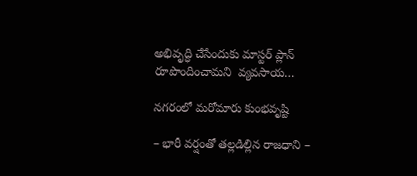అభివృద్ధి చేసేందుకు మాస్టర్ ప్లాన్ రూపొందించామని  వ్యవసాయ…

నగరంలో మరోమారు కుంభవృష్టి

– భారీ వర్షంతో తల్లడిల్లిన రాజధాని –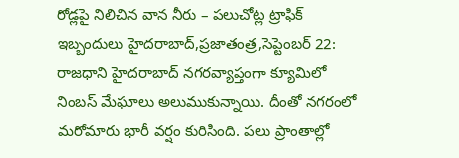రోడ్లపై నిలిచిన వాన నీరు – పలుచోట్ల ట్రాఫిక్‌ ఇబ్బందులు హైదరాబాద్‌,ప్రజాతంత్ర,సెప్టెంబర్‌ 22: రాజధాని హైదరాబాద్‌ ‌నగరవ్యాప్తంగా క్యూమిలో నింబస్‌ ‌మేఘాలు అలుముకున్నాయి. దీంతో నగరంలో మరోమారు భారీ వర్షం కురిసింది. పలు ప్రాంతాల్లో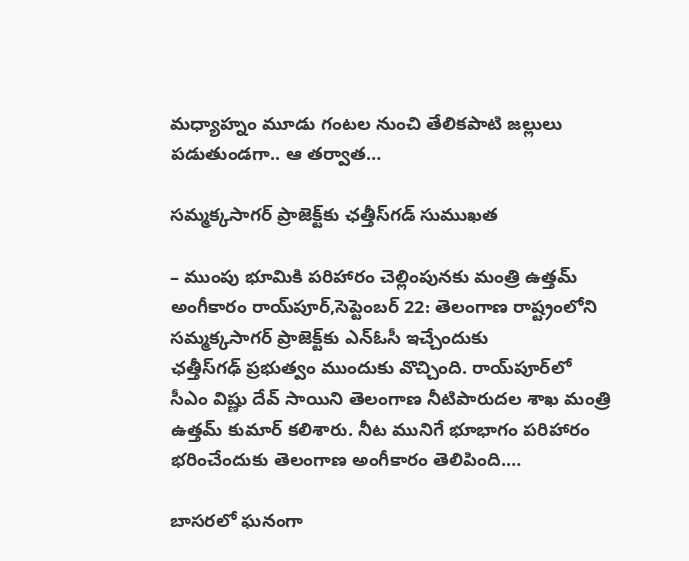మధ్యాహ్నం మూడు గంటల నుంచి తేలికపాటి జల్లులు పడుతుండగా.. ఆ తర్వాత…

సమ్మక్కసాగర్‌ ‌ప్రాజెక్ట్‌కు ఛత్తీస్‌గడ్‌ ‌సుముఖత

– ముంపు భూమికి పరిహారం చెల్లింపునకు మంత్రి ఉత్తమ్‌ అం‌గీకారం రాయ్‌పూర్‌,సెప్టెంబర్‌ 22: తెలంగాణ రాష్ట్రంలోని సమ్మక్కసాగర్‌ ‌ప్రాజెక్ట్‌కు ఎన్‌ఓసీ ఇచ్చేందుకు ఛత్తీస్‌గఢ్‌ ‌ప్రభుత్వం ముందుకు వొచ్చింది. రాయ్‌పూర్‌లో సీఎం విష్ణు దేవ్‌ ‌సాయిని తెలంగాణ నీటిపారుదల శాఖ మంత్రి ఉత్తమ్‌ ‌కుమార్‌ ‌కలిశారు. నీట మునిగే భూభాగం పరిహారం భరించేందుకు తెలంగాణ అంగీకారం తెలిపింది.…

బాసరలో ఘనంగా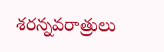శరన్నవరాత్రులు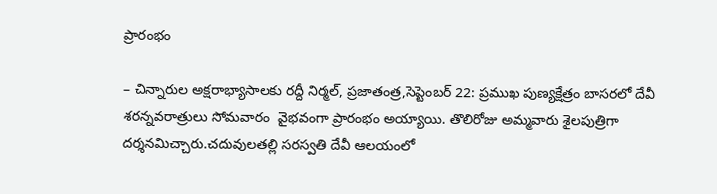ప్రారంభం

– చిన్నారుల అక్షరాభ్యాసాలకు రద్దీ నిర్మల్‌, ప్రజాతంత్ర,సెప్టెంబర్‌ 22: ప్రముఖ పుణ్యక్షేత్రం బాసరలో దేవీ శరన్నవరాత్రులు సోమవారం  వైభవంగా ప్రారంభం అయ్యాయి. తొలిరోజు అమ్మవారు శైలపుత్రిగా దర్శనమిచ్చారు.చదువులతల్లి సరస్వతి దేవీ ఆలయంలో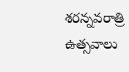శరన్నవరాత్రి ఉత్సవాలు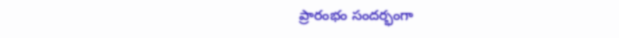ప్రారంభం సందర్భంగా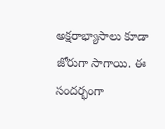అక్షరాభ్యాసాలు కూడా జోరుగా సాగాయి. ఈ సందర్భంగా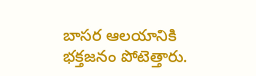బాసర ఆలయానికి భక్తజనం పోటెత్తారు.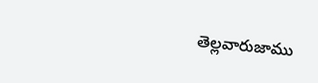తెల్లవారుజాము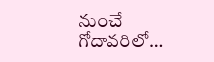నుంచే గోదావరిలో…